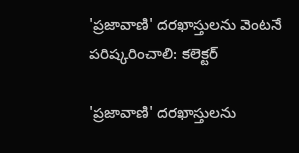'ప్రజావాణి' దరఖాస్తులను వెంటనే పరిష్కరించాలి: కలెక్టర్

'ప్రజావాణి' దరఖాస్తులను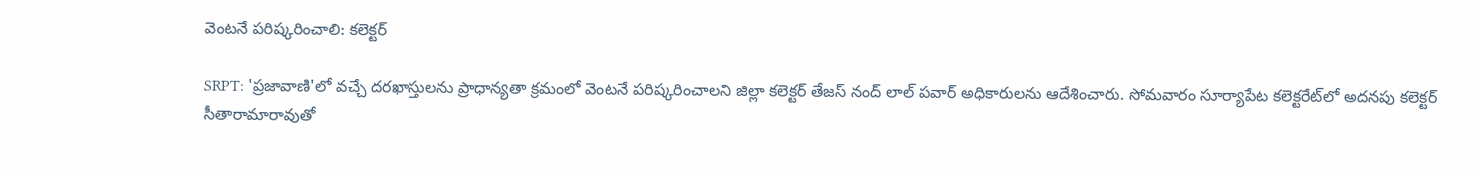వెంటనే పరిష్కరించాలి: కలెక్టర్

SRPT: 'ప్రజావాణి'లో వచ్చే దరఖాస్తులను ప్రాధాన్యతా క్రమంలో వెంటనే పరిష్కరించాలని జిల్లా కలెక్టర్ తేజస్ నంద్ లాల్ పవార్ అధికారులను ఆదేశించారు. సోమవారం సూర్యాపేట కలెక్టరేట్‌లో అదనపు కలెక్టర్ సీతారామారావుతో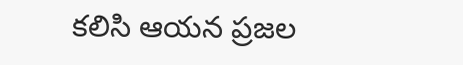కలిసి ఆయన ప్రజల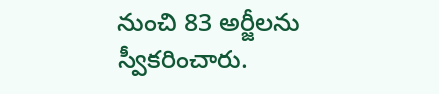నుంచి 83 అర్జీలను స్వీకరించారు.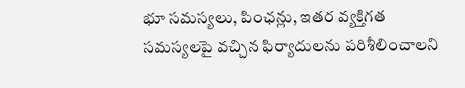భూ సమస్యలు, పింఛన్లు, ఇతర వ్యక్తిగత సమస్యలపై వచ్చిన ఫిర్యాదులను పరిశీలించాలని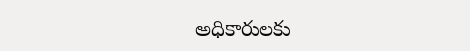అధికారులకు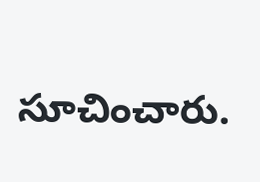సూచించారు.